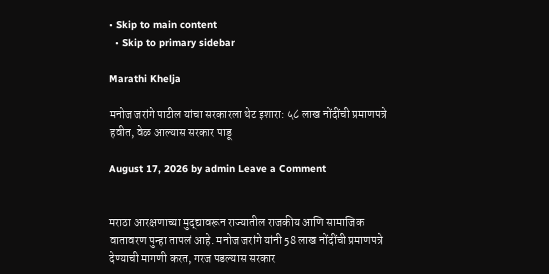• Skip to main content
  • Skip to primary sidebar

Marathi Khelja

मनोज जरांगे पाटील यांचा सरकारला थेट इशारा: ५८ लाख नोंदींची प्रमाणपत्रे हवीत, वेळ आल्यास सरकार पाडू

August 17, 2026 by admin Leave a Comment


मराठा आरक्षणाच्या मुद्द्यावरून राज्यातील राजकीय आणि सामाजिक वातावरण पुन्हा तापलं आहे. मनोज जरांगे यांनी 58 लाख नोंदींची प्रमाणपत्रे देण्याची मागणी करत, गरज पडल्यास सरकार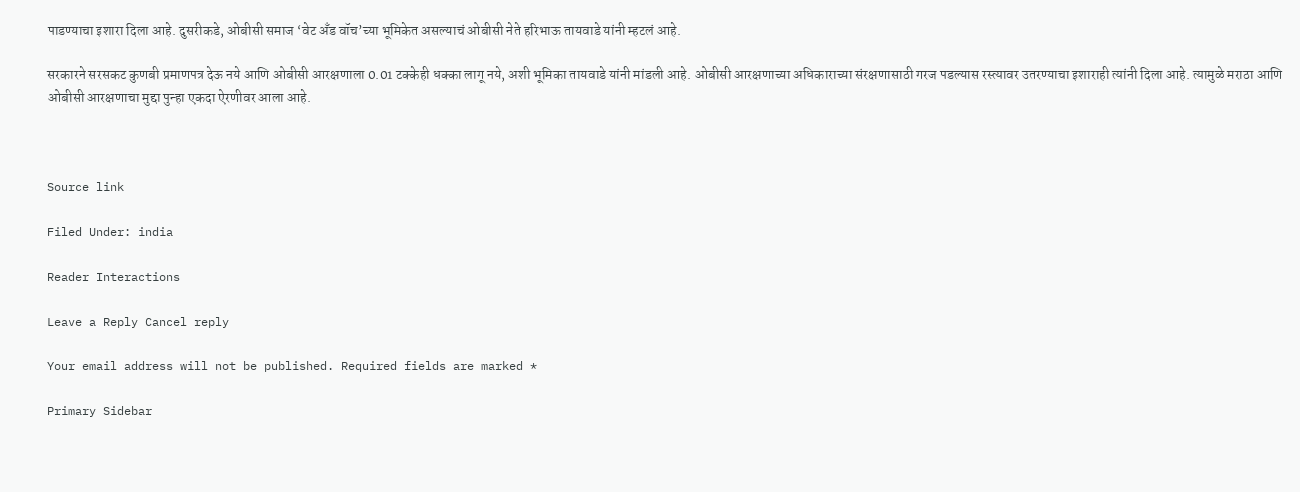पाडण्याचा इशारा दिला आहे. दुसरीकडे, ओबीसी समाज ‘वेट अँड वॉच’च्या भूमिकेत असल्याचं ओबीसी नेते हरिभाऊ तायवाडे यांनी म्हटलं आहे.

सरकारने सरसकट कुणबी प्रमाणपत्र देऊ नये आणि ओबीसी आरक्षणाला 0.01 टक्केही धक्का लागू नये, अशी भूमिका तायवाडे यांनी मांडली आहे. ओबीसी आरक्षणाच्या अधिकाराच्या संरक्षणासाठी गरज पडल्यास रस्त्यावर उतरण्याचा इशाराही त्यांनी दिला आहे. त्यामुळे मराठा आणि ओबीसी आरक्षणाचा मुद्दा पुन्हा एकदा ऐरणीवर आला आहे.



Source link

Filed Under: india

Reader Interactions

Leave a Reply Cancel reply

Your email address will not be published. Required fields are marked *

Primary Sidebar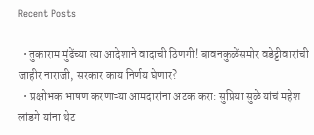Recent Posts

  • तुकाराम मुंढेंच्या त्या आदेशाने वादाची ठिणगी! बावनकुळेंसमोर वडेट्टीवारांची जाहीर नाराजी, सरकार काय निर्णय घेणार?
  • प्रक्षोभक भाषण करणाऱ्या आमदारांना अटक करा: सुप्रिया सुळे यांचं महेश लांडगे यांना थेट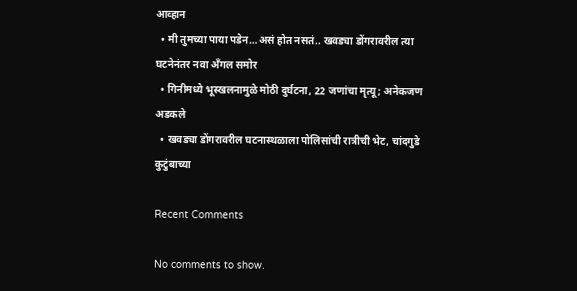आव्हान
  • मी तुमच्या पाया पडेन…असं होत नसतं.. खवड्या डोंगरावरील त्या घटनेनंतर नवा अँगल समोर
  • गिनीमध्ये भूस्खलनामुळे मोठी दुर्घटना, 22 जणांचा मृत्यू; अनेकजण अडकले
  • खवड्या डोंगरावरील घटनास्थळाला पोलिसांची रात्रीची भेट, चांदगुडे कुटुंबाच्या

Recent Comments

No comments to show.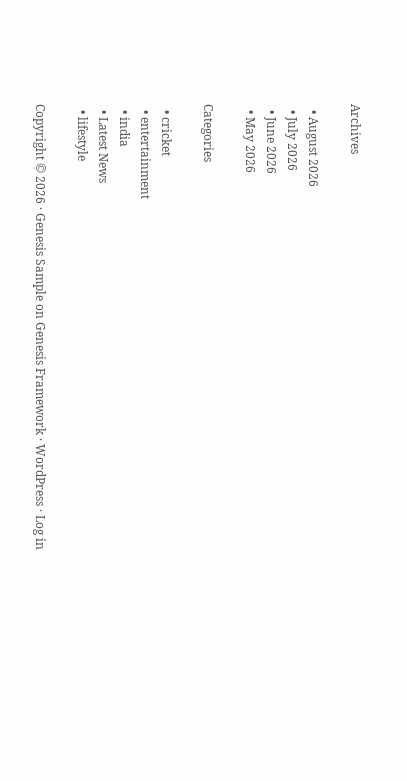Archives

  • August 2026
  • July 2026
  • June 2026
  • May 2026

Categories

  • cricket
  • entertainment
  • india
  • Latest News
  • lifestyle

Copyright © 2026 · Genesis Sample on Genesis Framework · WordPress · Log in